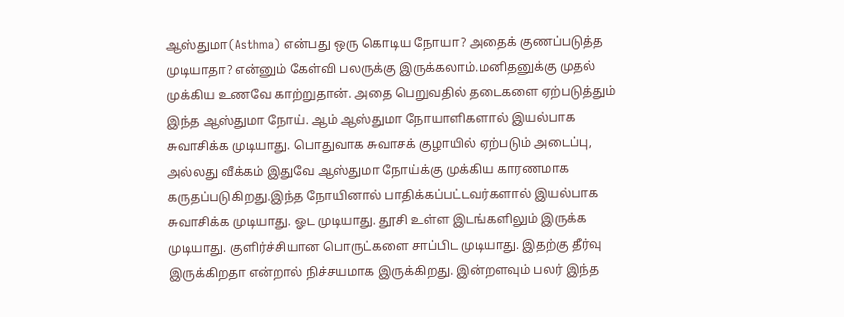ஆஸ்துமா(Asthma) என்பது ஒரு கொடிய நோயா? அதைக் குணப்படுத்த முடியாதா? என்னும் கேள்வி பலருக்கு இருக்கலாம்.மனிதனுக்கு முதல் முக்கிய உணவே காற்றுதான். அதை பெறுவதில் தடைகளை ஏற்படுத்தும் இந்த ஆஸ்துமா நோய். ஆம் ஆஸ்துமா நோயாளிகளால் இயல்பாக சுவாசிக்க முடியாது. பொதுவாக சுவாசக் குழாயில் ஏற்படும் அடைப்பு, அல்லது வீக்கம் இதுவே ஆஸ்துமா நோய்க்கு முக்கிய காரணமாக கருதப்படுகிறது.இந்த நோயினால் பாதிக்கப்பட்டவர்களால் இயல்பாக சுவாசிக்க முடியாது. ஓட முடியாது. தூசி உள்ள இடங்களிலும் இருக்க முடியாது. குளிர்ச்சியான பொருட்களை சாப்பிட முடியாது. இதற்கு தீர்வு இருக்கிறதா என்றால் நிச்சயமாக இருக்கிறது. இன்றளவும் பலர் இந்த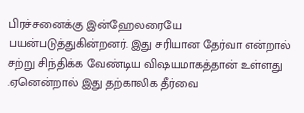பிரச்சனைக்கு இன்ஹேலரையே பயன்படுத்துகின்றனர். இது சரியான தேர்வா என்றால் சற்று சிந்திக்க வேண்டிய விஷயமாகத்தான் உள்ளது .ஏனென்றால் இது தற்காலிக தீர்வை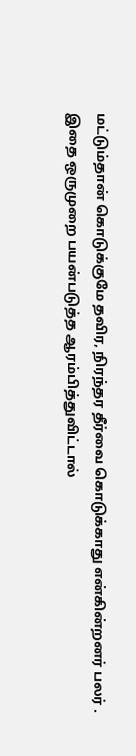மட்டும்தான் கொடுக்குமே தவிர, நிரந்தர தீர்வை கொடுக்காது என்கின்றனர் பலர் . இதை ஒருமுறை பயன்படுத்த ஆரம்பித்துவிட்டால்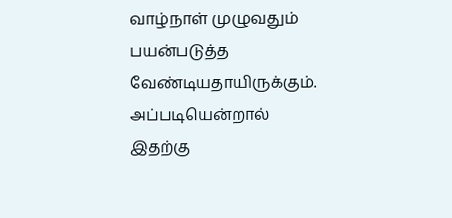வாழ்நாள் முழுவதும் பயன்படுத்த வேண்டியதாயிருக்கும். அப்படியென்றால் இதற்கு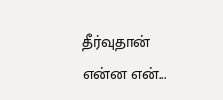தீர்வுதான் என்ன என்...